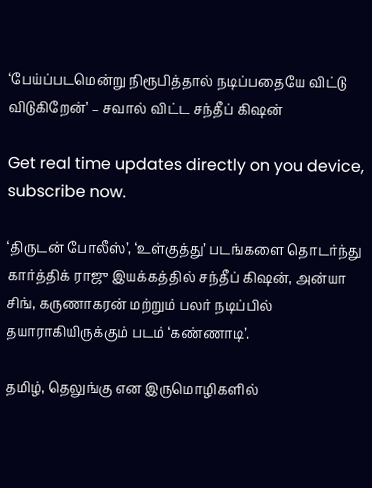‘பேய்ப்படமென்று நிரூபித்தால் நடிப்பதையே விட்டு விடுகிறேன்’ – சவால் விட்ட சந்தீப் கிஷன்

Get real time updates directly on you device, subscribe now.

‘திருடன் போலீஸ்’, ‘உள்குத்து’ படங்களை தொடர்ந்து கார்த்திக் ராஜு இயக்கத்தில் சந்தீப் கிஷன், அன்யா சிங், கருணாகரன் மற்றும் பலர் நடிப்பில் தயாராகியிருக்கும் படம் ‘கண்ணாடி’.

தமிழ், தெலுங்கு என இருமொழிகளில்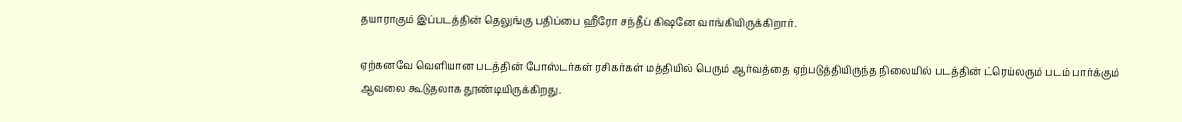தயாராகும் இப்படத்தின் தெலுங்கு பதிப்பை ஹீரோ சந்தீப் கிஷனே வாங்கியிருக்கிறார்.

ஏற்கனவே வெளியான படத்தின் போஸ்டர்கள் ரசிகர்கள் மத்தியில் பெரும் ஆர்வத்தை ஏற்படுத்தியிருந்த நிலையில் படத்தின் ட்ரெய்லரும் படம் பார்க்கும் ஆவலை கூடுதலாக தூண்டியிருக்கிறது.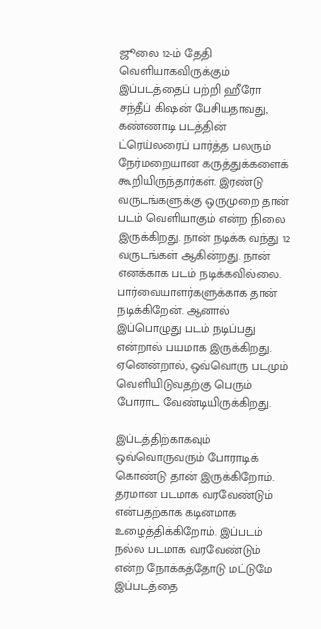ஜூலை 12-ம் தேதி வெளியாகவிருக்கும் இப்படத்தைப் பற்றி ஹீரோ சந்தீப் கிஷன் பேசியதாவது, கண்ணாடி படத்தின் ட்ரெய்லரைப் பார்த்த பலரும் நேர்மறையான கருத்துக்களைக் கூறியிருந்தார்கள். இரண்டு வருடங்களுக்கு ஒருமுறை தான் படம் வெளியாகும் என்ற நிலை இருக்கிறது. நான் நடிக்க வந்து 12 வருடங்கள் ஆகின்றது. நான் எனக்காக படம் நடிக்கவில்லை. பார்வையாளர்களுக்காக தான் நடிக்கிறேன். ஆனால் இப்பொழுது படம் நடிப்பது என்றால் பயமாக இருக்கிறது. ஏனென்றால், ஒவ்வொரு படமும் வெளியிடுவதற்கு பெரும் போராட வேண்டியிருக்கிறது.

இப்டத்திற்காகவும் ஒவ்வொருவரும் போராடிக் கொண்டு தான் இருக்கிறோம். தரமான படமாக வரவேண்டும் என்பதற்காக கடினமாக உழைத்திக்கிறோம். இப்படம் நல்ல படமாக வரவேண்டும் என்ற நோக்கத்தோடு மட்டுமே இப்படத்தை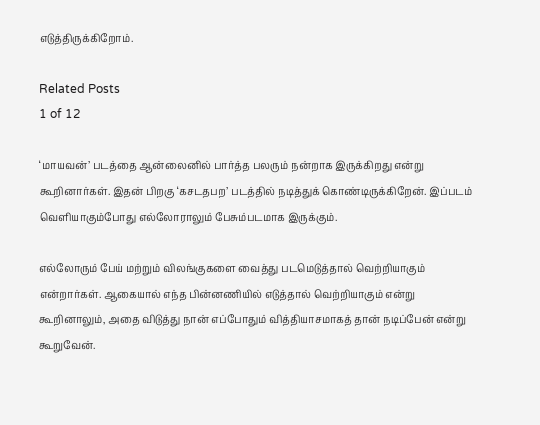எடுத்திருக்கிறோம்.

Related Posts
1 of 12

‘மாயவன்’ படத்தை ஆன்லைனில் பார்த்த பலரும் நன்றாக இருக்கிறது என்று கூறினார்கள். இதன் பிறகு ‘கசடதபற’ படத்தில் நடித்துக் கொண்டிருக்கிறேன். இப்படம் வெளியாகும்போது எல்லோராலும் பேசும்படமாக இருக்கும்.

எல்லோரும் பேய் மற்றும் விலங்குகளை வைத்து படமெடுத்தால் வெற்றியாகும் என்றார்கள். ஆகையால் எந்த பின்னணியில் எடுத்தால் வெற்றியாகும் என்று கூறினாலும், அதை விடுத்து நான் எப்போதும் வித்தியாசமாகத் தான் நடிப்பேன் என்று கூறுவேன்.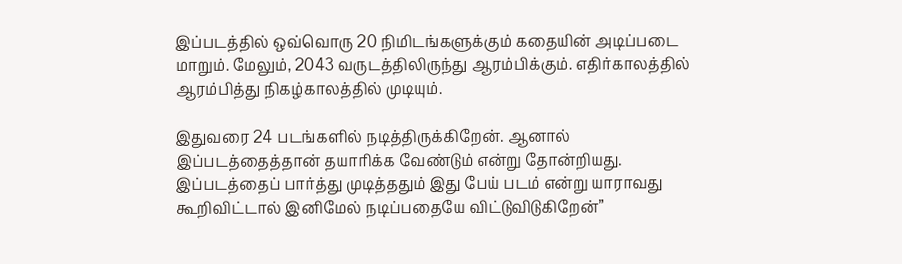இப்படத்தில் ஒவ்வொரு 20 நிமிடங்களுக்கும் கதையின் அடிப்படை மாறும். மேலும், 2043 வருடத்திலிருந்து ஆரம்பிக்கும். எதிர்காலத்தில் ஆரம்பித்து நிகழ்காலத்தில் முடியும்.

இதுவரை 24 படங்களில் நடித்திருக்கிறேன். ஆனால் இப்படத்தைத்தான் தயாரிக்க வேண்டும் என்று தோன்றியது. இப்படத்தைப் பார்த்து முடித்ததும் இது பேய் படம் என்று யாராவது கூறிவிட்டால் இனிமேல் நடிப்பதையே விட்டுவிடுகிறேன்”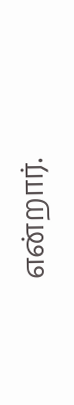என்றார்.